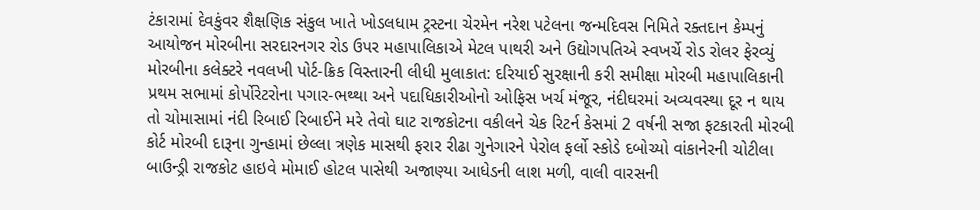ટંકારામાં દેવકુંવર શૈક્ષણિક સંકુલ ખાતે ખોડલધામ ટ્રસ્ટના ચેરમેન નરેશ પટેલના જન્મદિવસ નિમિતે રક્તદાન કેમ્પનું આયોજન મોરબીના સરદારનગર રોડ ઉપર મહાપાલિકાએ મેટલ પાથરી અને ઉદ્યોગપતિએ સ્વખર્ચે રોડ રોલર ફેરવ્યું મોરબીના કલેક્ટરે નવલખી પોર્ટ-ક્રિક વિસ્તારની લીધી મુલાકાત: દરિયાઈ સુરક્ષાની કરી સમીક્ષા મોરબી મહાપાલિકાની પ્રથમ સભામાં કોર્પોરેટરોના પગાર-ભથ્થા અને પદાધિકારીઓનો ઓફિસ ખર્ચ મંજૂર, નંદીઘરમાં અવ્યવસ્થા દૂર ન થાય તો ચોમાસામાં નંદી રિબાઈ રિબાઈને મરે તેવો ઘાટ રાજકોટના વકીલને ચેક રિટર્ન કેસમાં 2 વર્ષની સજા ફટકારતી મોરબી કોર્ટ મોરબી દારૂના ગુન્હામાં છેલ્લા ત્રણેક માસથી ફરાર રીઢા ગુનેગારને પેરોલ ફર્લો સ્કોડે દબોચ્યો વાંકાનેરની ચોટીલા બાઉન્ડ્રી રાજકોટ હાઇવે મોમાઈ હોટલ પાસેથી અજાણ્યા આધેડની લાશ મળી, વાલી વારસની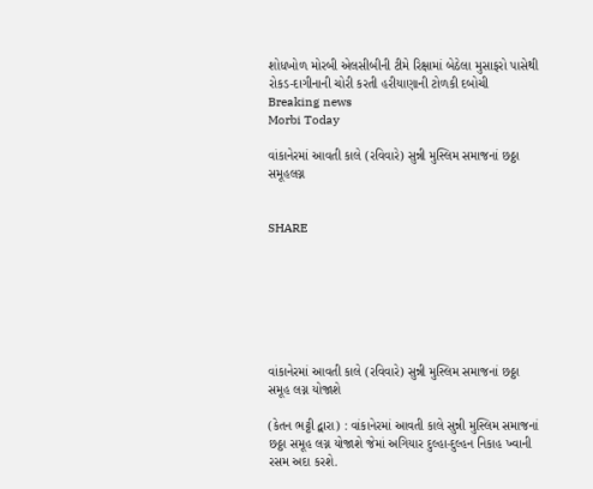શોધખોળ મોરબી એલસીબીની ટીમે રિક્ષામાં બેઠેલા મુસાફરો પાસેથી રોકડ-દાગીનાની ચોરી કરતી હરીયાણાની ટોળકી દબોચી
Breaking news
Morbi Today

વાંકાનેરમાં આવતી કાલે (રવિવારે) સુન્ની મુસ્લિમ સમાજનાં છઠ્ઠા સમૂહલગ્ન


SHARE







વાંકાનેરમાં આવતી કાલે (રવિવારે) સુન્ની મુસ્લિમ સમાજનાં છઠ્ઠા સમૂહ લગ્ન યોજાશે

(કેતન ભટ્ટી દ્વારા) : વાંકાનેરમાં આવતી કાલે સુન્ની મુસ્લિમ સમાજનાં છઠ્ઠા સમૂહ લગ્ન યોજાશે જેમાં અગિયાર દુલ્હા-દુલ્હન નિકાહ ખ્વાની રસમ અદા કરશે.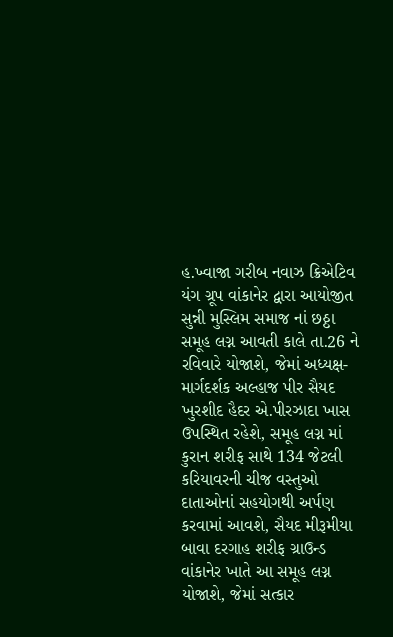હ.ખ્વાજા ગરીબ નવાઝ ક્રિએટિવ યંગ ગ્રૂપ વાંકાનેર દ્વારા આયોજીત સુન્ની મુસ્લિમ સમાજ નાં છઠ્ઠા સમૂહ લગ્ન આવતી કાલે તા.26 ને રવિવારે યોજાશે, જેમાં અધ્યક્ષ-માર્ગદર્શક અલ્હાજ પીર સૈયદ ખુરશીદ હૈદર એ.પીરઝાદા ખાસ ઉપસ્થિત રહેશે, સમૂહ લગ્ન માં કુરાન શરીફ સાથે 134 જેટલી કરિયાવરની ચીજ વસ્તુઓ દાતાઓનાં સહયોગથી અર્પણ કરવામાં આવશે, સૈયદ મીરૂમીયા બાવા દરગાહ શરીફ ગ્રાઉન્ડ વાંકાનેર ખાતે આ સમૂહ લગ્ન યોજાશે, જેમાં સત્કાર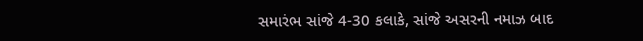સમારંભ સાંજે 4-30 કલાકે, સાંજે અસરની નમાઝ બાદ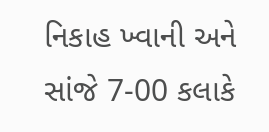નિકાહ ખ્વાની અને સાંજે 7-00 કલાકે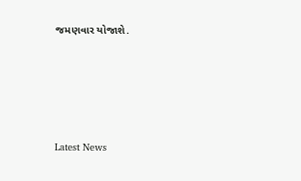જમણવાર યોજાશે.








Latest News